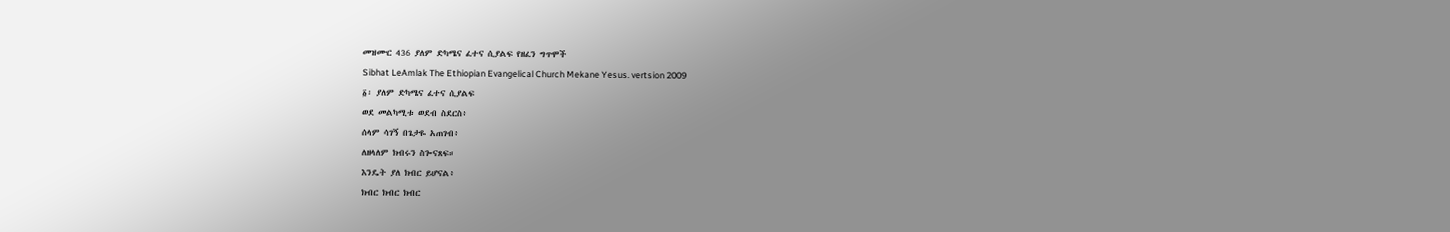መዝሙር 436 ያለም ድካሜና ፈተና ሲያልፍ የዘፈን ግጥሞች
Sibhat LeAmlak The Ethiopian Evangelical Church Mekane Yesus. vertsion 2009
፩፡ ያለም ድካሜና ፈተና ሲያልፍ
ወደ መልካሚቱ ወደብ ስደርስ፥
ሰላም ሳገኝ በጌታዬ አጠገብ፥
ለዘላለም ክብሩን ስጐናጸፍ።
እንዴት ያለ ክብር ይሆናል፥
ክብር ክብር ክብር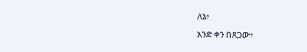ለኔ፥
አንድ ቀን በጸጋው፥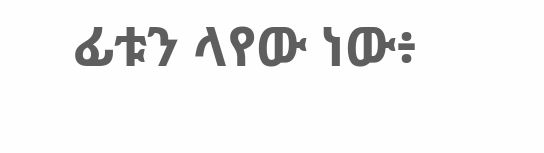ፊቱን ላየው ነው፥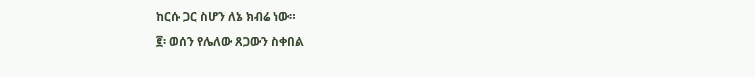ከርሱ ጋር ስሆን ለኔ ክብሬ ነው።
፪፡ ወሰን የሌለው ጸጋውን ስቀበል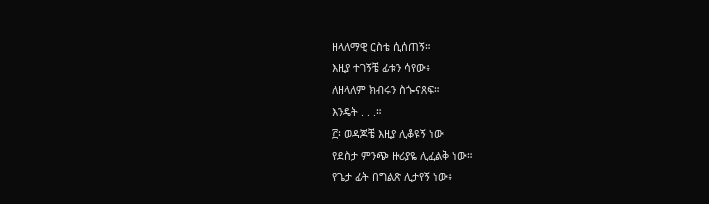ዘላለማዊ ርስቴ ሲሰጠኝ።
እዚያ ተገኝቼ ፊቱን ሳየው፥
ለዘላለም ክብሩን ስጐናጸፍ።
እንዴት . . .።
፫፡ ወዳጆቼ እዚያ ሊቆዩኝ ነው
የደስታ ምንጭ ዙሪያዬ ሊፈልቅ ነው።
የጌታ ፊት በግልጽ ሊታየኝ ነው፥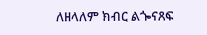ለዘላለም ክብር ልጐናጸፍ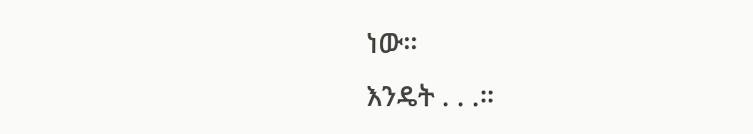ነው።
እንዴት . . .።